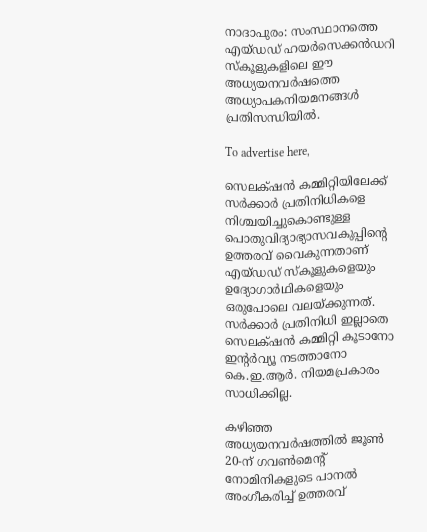നാദാപുരം: സംസ്ഥാനത്തെ എയ്ഡഡ് ഹയർസെക്കൻഡറി സ്കൂളുകളിലെ ഈ അധ്യയനവർഷത്തെ അധ്യാപകനിയമനങ്ങൾ പ്രതിസന്ധിയിൽ.

To advertise here,

സെലക്‌ഷൻ കമ്മിറ്റിയിലേക്ക് സർക്കാർ പ്രതിനിധികളെ നിശ്ചയിച്ചുകൊണ്ടുള്ള പൊതുവിദ്യാഭ്യാസവകുപ്പിന്റെ ഉത്തരവ് വൈകുന്നതാണ് എയ്‌ഡഡ് സ്കൂളുകളെയും ഉദ്യോഗാർഥികളെയും ഒരുപോലെ വലയ്ക്കുന്നത്. സർക്കാർ പ്രതിനിധി ഇല്ലാതെ സെലക്‌ഷൻ കമ്മിറ്റി കൂടാനോ ഇന്റർവ്യൂ നടത്താനോ കെ.ഇ.ആർ. നിയമപ്രകാരം സാധിക്കില്ല.

കഴിഞ്ഞ അധ്യയനവർഷത്തിൽ ജൂൺ 20-ന് ഗവൺമെന്റ് നോമിനികളുടെ പാനൽ അംഗീകരിച്ച് ഉത്തരവ്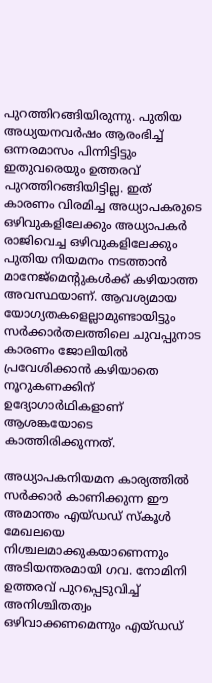പുറത്തിറങ്ങിയിരുന്നു. പുതിയ അധ്യയനവർഷം ആരംഭിച്ച് ഒന്നരമാസം പിന്നിട്ടിട്ടും ഇതുവരെയും ഉത്തരവ് പുറത്തിറങ്ങിയിട്ടില്ല. ഇത് കാരണം വിരമിച്ച അധ്യാപകരുടെ ഒഴിവുകളിലേക്കും അധ്യാപകർ രാജിവെച്ച ഒഴിവുകളിലേക്കും പുതിയ നിയമനം നടത്താൻ മാനേജ്മെന്റുകൾക്ക് കഴിയാത്ത അവസ്ഥയാണ്. ആവശ്യമായ യോഗ്യതകളെല്ലാമുണ്ടായിട്ടും സർക്കാർതലത്തിലെ ചുവപ്പുനാട കാരണം ജോലിയിൽ പ്രവേശിക്കാൻ കഴിയാതെ നൂറുകണക്കിന് ഉദ്യോഗാർഥികളാണ് ആശങ്കയോടെ കാത്തിരിക്കുന്നത്.

അധ്യാപകനിയമന കാര്യത്തിൽ സർക്കാർ കാണിക്കുന്ന ഈ അമാന്തം എയ്ഡഡ് സ്കൂൾ മേഖലയെ നിശ്ചലമാക്കുകയാണെന്നും അടിയന്തരമായി ഗവ. നോമിനി ഉത്തരവ് പുറപ്പെടുവിച്ച് അനിശ്ചിതത്വം ഒഴിവാക്കണമെന്നും എയ്ഡഡ്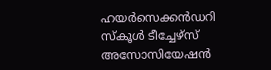ഹയർസെക്കൻഡറി സ്കൂൾ ടീച്ചേഴ്സ് അസോസിയേഷൻ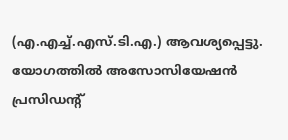(എ.എച്ച്.എസ്.ടി.എ.) ആവശ്യപ്പെട്ടു. യോഗത്തിൽ അസോസിയേഷൻ പ്രസിഡന്റ്‌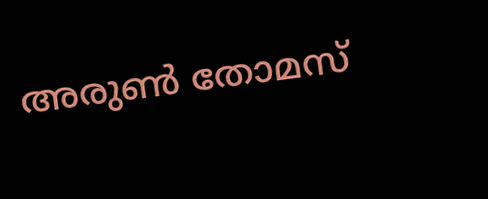അരുൺ തോമസ്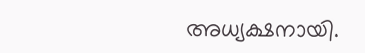അധ്യക്ഷനായി.